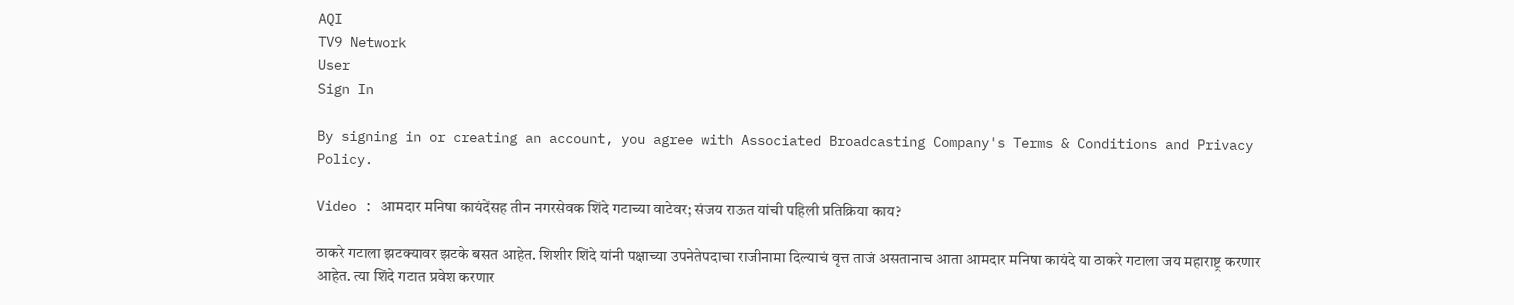AQI
TV9 Network
User
Sign In

By signing in or creating an account, you agree with Associated Broadcasting Company's Terms & Conditions and Privacy Policy.

Video : आमदार मनिषा कायंदेंसह तीन नगरसेवक शिंदे गटाच्या वाटेवर; संजय राऊत यांची पहिली प्रतिक्रिया काय?

ठाकरे गटाला झटक्यावर झटके बसत आहेत. शिशीर शिंदे यांनी पक्षाच्या उपनेतेपदाचा राजीनामा दिल्याचं वृत्त ताजं असतानाच आता आमदार मनिषा कायंदे या ठाकरे गटाला जय महाराष्ट्र करणार आहेत. त्या शिंदे गटात प्रवेश करणार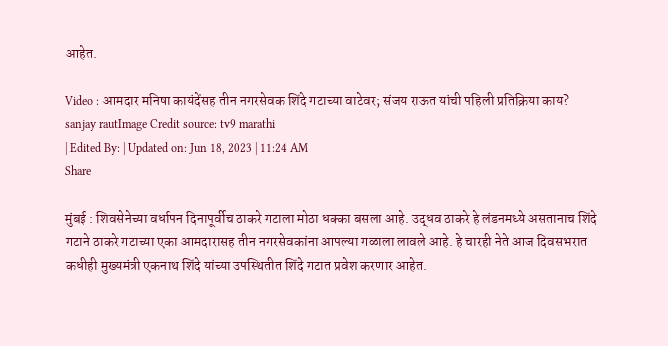आहेत.

Video : आमदार मनिषा कायंदेंसह तीन नगरसेवक शिंदे गटाच्या वाटेवर; संजय राऊत यांची पहिली प्रतिक्रिया काय?
sanjay rautImage Credit source: tv9 marathi
| Edited By: | Updated on: Jun 18, 2023 | 11:24 AM
Share

मुंबई : शिवसेनेच्या वर्धापन दिनापूर्वीच ठाकरे गटाला मोठा धक्का बसला आहे. उद्धव ठाकरे हे लंडनमध्ये असतानाच शिंदे गटाने ठाकरे गटाच्या एका आमदारासह तीन नगरसेवकांना आपल्या गळाला लावले आहे. हे चारही नेते आज दिवसभरात कधीही मुख्यमंत्री एकनाथ शिंदे यांच्या उपस्थितीत शिंदे गटात प्रवेश करणार आहेत.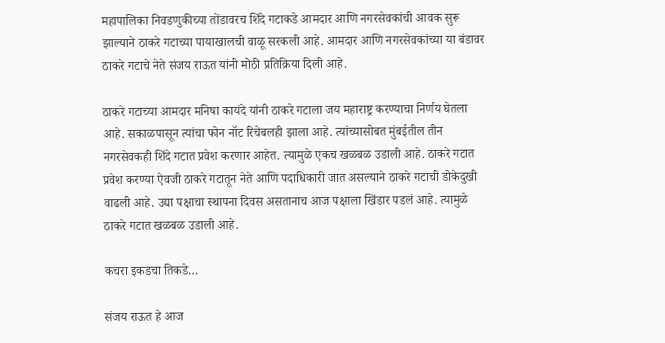महापालिका निवडणुकीच्या तोंडावरच शिंदे गटाकडे आमदार आणि नगरसेवकांची आवक सुरू झाल्याने ठाकरे गटाच्या पायाखालची वाळू सरकली आहे. आमदार आणि नगरसेवकांच्या या बंडावर ठाकरे गटाचे नेते संजय राऊत यांनी मोठी प्रतिक्रिया दिली आहे.

ठाकरे गटाच्या आमदार मनिषा कायंदे यांनी ठाकरे गटाला जय महाराष्ट्र करण्याचा निर्णय घेतला आहे. सकाळपासून त्यांचा फोन नॉट रिचेबलही झाला आहे. त्यांच्यासोबत मुंबईतील तीन नगरसेवकही शिंदे गटात प्रवेश करणार आहेत. त्यामुळे एकच खळबळ उडाली आहे. ठाकरे गटात प्रवेश करण्या ऐवजी ठाकरे गटातून नेते आणि पदाधिकारी जात असल्याने ठाकरे गटाची डोकेदुखी वाढली आहे. उद्या पक्षाचा स्थापना दिवस असतानाच आज पक्षाला खिंडार पडलं आहे. त्यामुळे ठाकरे गटात खळबळ उडाली आहे.

कचरा इकडचा तिकडे…

संजय राऊत हे आज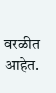वरळीत आहेत.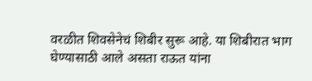वरळीत शिवसेनेचं शिबीर सुरू आहे. या शिबीरात भाग घेण्यासाठी आले असता राऊत यांना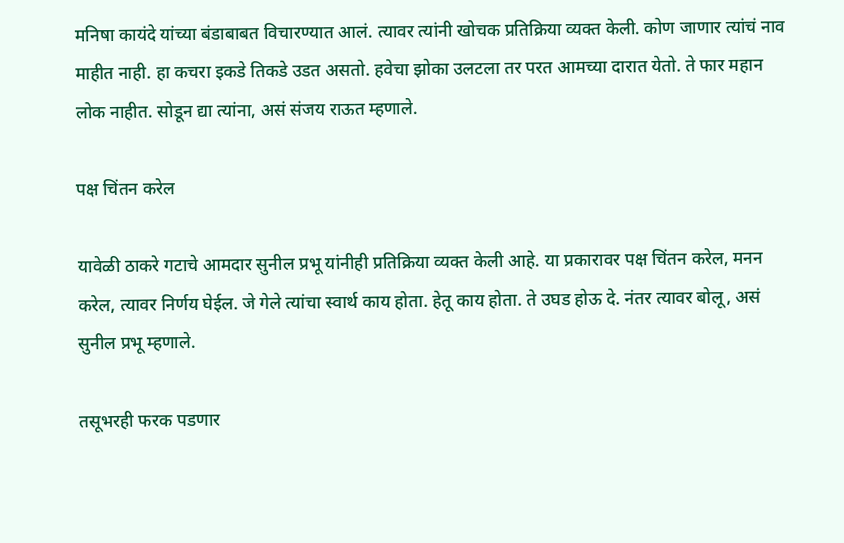मनिषा कायंदे यांच्या बंडाबाबत विचारण्यात आलं. त्यावर त्यांनी खोचक प्रतिक्रिया व्यक्त केली. कोण जाणार त्यांचं नाव माहीत नाही. हा कचरा इकडे तिकडे उडत असतो. हवेचा झोका उलटला तर परत आमच्या दारात येतो. ते फार महान लोक नाहीत. सोडून द्या त्यांना, असं संजय राऊत म्हणाले.

पक्ष चिंतन करेल

यावेळी ठाकरे गटाचे आमदार सुनील प्रभू यांनीही प्रतिक्रिया व्यक्त केली आहे. या प्रकारावर पक्ष चिंतन करेल, मनन करेल, त्यावर निर्णय घेईल. जे गेले त्यांचा स्वार्थ काय होता. हेतू काय होता. ते उघड होऊ दे. नंतर त्यावर बोलू, असं सुनील प्रभू म्हणाले.

तसूभरही फरक पडणार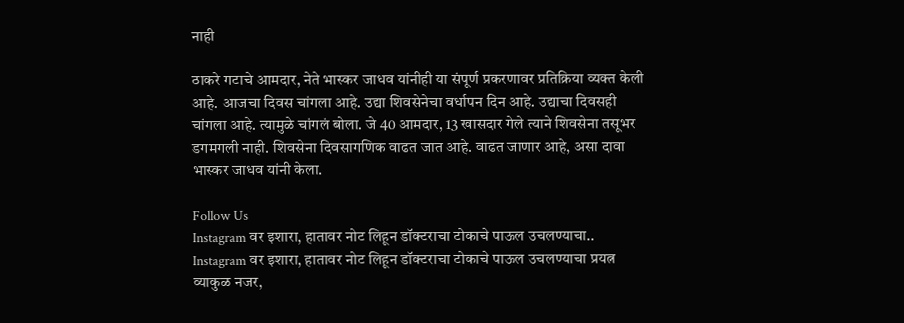नाही

ठाकरे गटाचे आमदार, नेते भास्कर जाधव यांनीही या संपूर्ण प्रकरणावर प्रतिक्रिया व्यक्त केली आहे. आजचा दिवस चांगला आहे. उद्या शिवसेनेचा वर्धापन दिन आहे. उद्याचा दिवसही चांगला आहे. त्यामुळे चांगलं बोला. जे 40 आमदार, 13 खासदार गेले त्याने शिवसेना तसूभर डगमगली नाही. शिवसेना दिवसागणिक वाढत जात आहे. वाढत जाणार आहे, असा दावा भास्कर जाधव यांनी केला.

Follow Us
Instagram वर इशारा, हातावर नोट लिहून डॉक्टराचा टोकाचे पाऊल उचलण्याचा..
Instagram वर इशारा, हातावर नोट लिहून डॉक्टराचा टोकाचे पाऊल उचलण्याचा प्रयत्न
व्याकुळ नजर,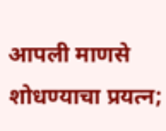आपली माणसे शोधण्याचा प्रयत्न;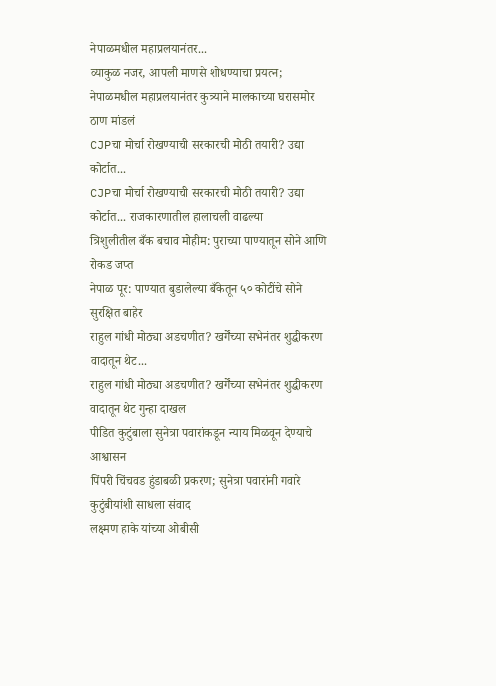नेपाळमधील महाप्रलयानंतर...
व्याकुळ नजर, आपली माणसे शोधण्याचा प्रयत्न; नेपाळमधील महाप्रलयानंतर कुत्र्याने मालकाच्या घरासमोर ठाण मांडलं
CJPचा मोर्चा रोखण्याची सरकारची मोठी तयारी? उद्या कोर्टात...
CJPचा मोर्चा रोखण्याची सरकारची मोठी तयारी? उद्या कोर्टात... राजकारणातील हालाचली वाढल्या
त्रिशुलीतील बँक बचाव मोहीम: पुराच्या पाण्यातून सोने आणि रोकड जप्त
नेपाळ पूर: पाण्यात बुडालेल्या बँकेतून ५० कोटींचे सोने सुरक्षित बाहेर
राहुल गांधी मोठ्या अडचणीत? खर्गेंच्या सभेनंतर शुद्धीकरण वादातून थेट...
राहुल गांधी मोठ्या अडचणीत? खर्गेंच्या सभेनंतर शुद्धीकरण वादातून थेट गुन्हा दाखल
पीडित कुटुंबाला सुनेत्रा पवारांकडून न्याय मिळवून देण्याचे आश्वासन
पिंपरी चिंचवड हुंडाबळी प्रकरण; सुनेत्रा पवारांनी गवारे कुटुंबीयांशी साधला संवाद
लक्ष्मण हाके यांच्या ओबीसी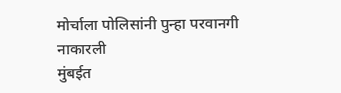मोर्चाला पोलिसांनी पुन्हा परवानगी नाकारली
मुंबईत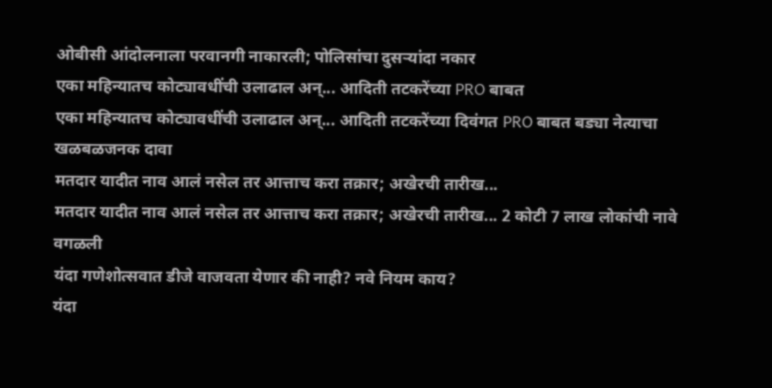ओबीसी आंदोलनाला परवानगी नाकारली; पोलिसांचा दुसऱ्यांदा नकार
एका महिन्यातच कोट्यावधींची उलाढाल अन्... आदिती तटकरेंच्या PRO बाबत
एका महिन्यातच कोट्यावधींची उलाढाल अन्... आदिती तटकरेंच्या दिवंगत PRO बाबत बड्या नेत्याचा खळबळजनक दावा
मतदार यादीत नाव आलं नसेल तर आत्ताच करा तक्रार; अखेरची तारीख...
मतदार यादीत नाव आलं नसेल तर आत्ताच करा तक्रार; अखेरची तारीख... 2 कोटी 7 लाख लोकांची नावे वगळली
यंदा गणेशोत्सवात डीजे वाजवता येणार की नाही? नवे नियम काय?
यंदा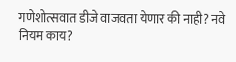गणेशोत्सवात डीजे वाजवता येणार की नाही? नवे नियम काय?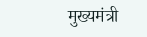मुख्यमंत्री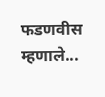फडणवीस म्हणाले...